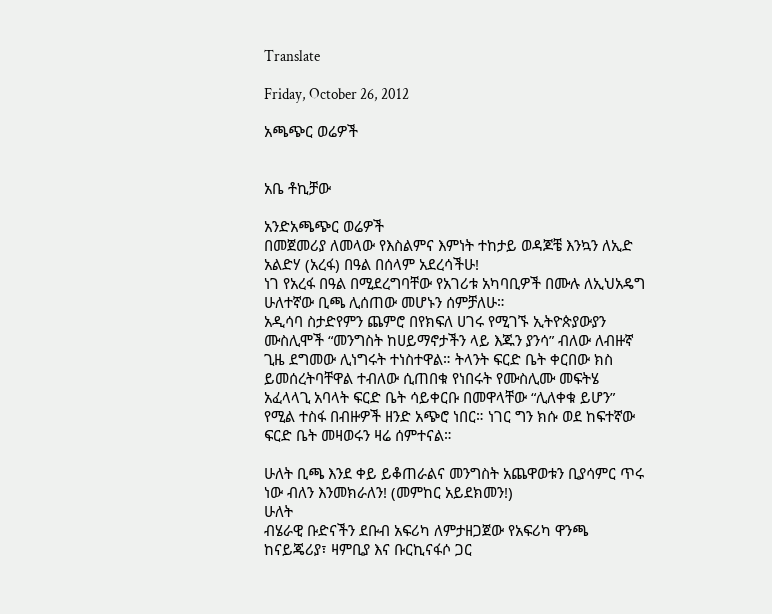Translate

Friday, October 26, 2012

አጫጭር ወሬዎች


አቤ ቶኪቻው

አንድአጫጭር ወሬዎች
በመጀመሪያ ለመላው የእስልምና እምነት ተከታይ ወዳጆቼ እንኳን ለኢድ አልድሃ (አረፋ) በዓል በሰላም አደረሳችሁ!
ነገ የአረፋ በዓል በሚደረግባቸው የአገሪቱ አካባቢዎች በሙሉ ለኢህአዴግ ሁለተኛው ቢጫ ሊሰጠው መሆኑን ሰምቻለሁ።
አዲሳባ ስታድየምን ጨምሮ በየክፍለ ሀገሩ የሚገኙ ኢትዮጵያውያን ሙስሊሞች “መንግስት ከሀይማኖታችን ላይ እጁን ያንሳ” ብለው ለብዙኛ ጊዜ ደግመው ሊነግሩት ተነስተዋል። ትላንት ፍርድ ቤት ቀርበው ክስ ይመሰረትባቸዋል ተብለው ሲጠበቁ የነበሩት የሙስሊሙ መፍትሄ አፈላላጊ አባላት ፍርድ ቤት ሳይቀርቡ በመዋላቸው “ሊለቀቁ ይሆን” የሚል ተስፋ በብዙዎች ዘንድ አጭሮ ነበር። ነገር ግን ክሱ ወደ ከፍተኛው ፍርድ ቤት መዛወሩን ዛሬ ሰምተናል።

ሁለት ቢጫ እንደ ቀይ ይቆጠራልና መንግስት አጨዋወቱን ቢያሳምር ጥሩ ነው ብለን እንመክራለን! (መምከር አይደክመን!)
ሁለት
ብሄራዊ ቡድናችን ደቡብ አፍሪካ ለምታዘጋጀው የአፍሪካ ዋንጫ ከናይጄሪያ፣ ዛምቢያ እና ቡርኪናፋሶ ጋር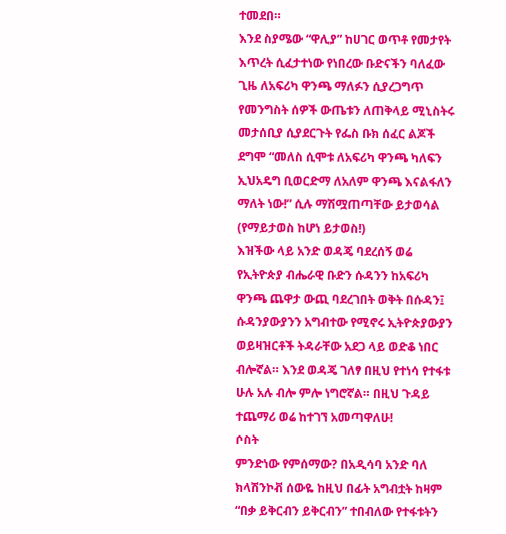ተመደበ።
እንደ ስያሜው “ዋሊያ” ከሀገር ወጥቶ የመታየት እጥረት ሲፈታተነው የነበረው ቡድናችን ባለፈው ጊዜ ለአፍሪካ ዋንጫ ማለፉን ሲያረጋግጥ የመንግስት ሰዎች ውጤቱን ለጠቅላይ ሚኒስትሩ መታሰቢያ ሲያደርጉት የፌስ ቡክ ሰፈር ልጆች ደግሞ “መለስ ሲሞቱ ለአፍሪካ ዋንጫ ካለፍን ኢህአዴግ ቢወርድማ ለአለም ዋንጫ እናልፋለን ማለት ነው!” ሲሉ ማሽሟጠጣቸው ይታወሳል (የማይታወስ ከሆነ ይታወስ!)
እዝችው ላይ አንድ ወዳጄ ባደረሰኝ ወሬ የኢትዮጵያ ብሔራዊ ቡድን ሱዳንን ከአፍሪካ ዋንጫ ጨዋታ ውጪ ባደረገበት ወቅት በሱዳን፤ ሱዳንያውያንን አግብተው የሚኖሩ ኢትዮጵያውያን ወይዛዝርቶች ትዳራቸው አደጋ ላይ ወድቆ ነበር ብሎኛል። እንደ ወዳጄ ገለፃ በዚህ የተነሳ የተፋቱ ሁሉ አሉ ብሎ ምሎ ነግሮኛል። በዚህ ጉዳይ ተጨማሪ ወሬ ከተገኘ አመጣዋለሁ!
ሶስት
ምንድነው የምሰማው? በአዲሳባ አንድ ባለ ክላሽንኮቭ ሰውዬ ከዚህ በፊት አግብቷት ከዛም “በቃ ይቅርብን ይቅርብን” ተበብለው የተፋቱትን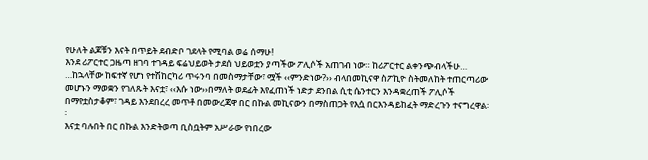የሁለት ልጆቹን እናት በጥይት ደብድቦ ገደላት የሚባል ወሬ ሰማሁ!
እንደ ሪፖርተር ጋዜጣ ዘገባ ተገዳይ ፍሬህይወት ታደሰ ህይወቷን ያጣችው ፖሊሶች አጠገብ ነው። ከሪፖርተር ልቀንጭብላችሁ…
…ከኋላቸው ከፍተኛ የሆነ የተሽከርካሪ ጥሩንባ በመስማታቸው፣ ሟች ‹‹ምንድነው?›› ብላበመኪናዋ ስፖኪዮ ስትመለከት ተጠርጣሪው መሆኑን ማወቋን የገለጹት እናቷ፣ ‹‹እሱ ነው››በማለት ወደፊት እየፈጠነች ነድታ ደንበል ሲቲ ሴንተርን እንዳቋረጠች ፖሊሶች በማየቷስታቆም፣ ገዳይ እንደበረረ መጥቶ በመውረጃዋ በር በኩል መኪናውን በማስጠጋት የእሷ በርእንዳይከፈት ማድረጉን ተናግረዋል፡፡
እናቷ ባሉበት በር በኩል እንድትወጣ ቢስቧትም አሥራው የነበረው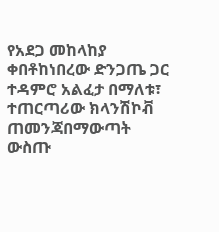የአደጋ መከላከያ ቀበቶከነበረው ድንጋጤ ጋር ተዳምሮ አልፈታ በማለቱ፣ ተጠርጣሪው ክላንሽኮቭ ጠመንጃበማውጣት ውስጡ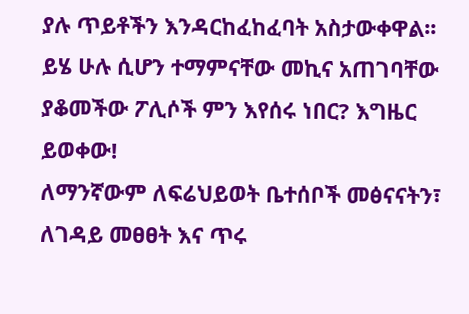ያሉ ጥይቶችን እንዳርከፈከፈባት አስታውቀዋል፡፡
ይሄ ሁሉ ሲሆን ተማምናቸው መኪና አጠገባቸው ያቆመችው ፖሊሶች ምን እየሰሩ ነበር? እግዜር ይወቀው!
ለማንኛውም ለፍሬህይወት ቤተሰቦች መፅናናትን፣ ለገዳይ መፀፀት እና ጥሩ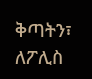ቅጣትን፣ ለፖሊስ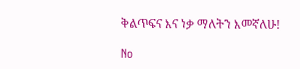ቅልጥፍና እና ነቃ ማለትን እመኛለሁ!

No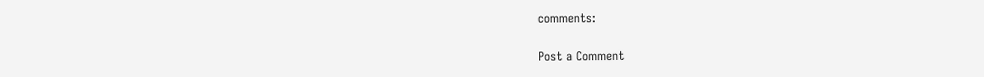comments:

Post a Comment